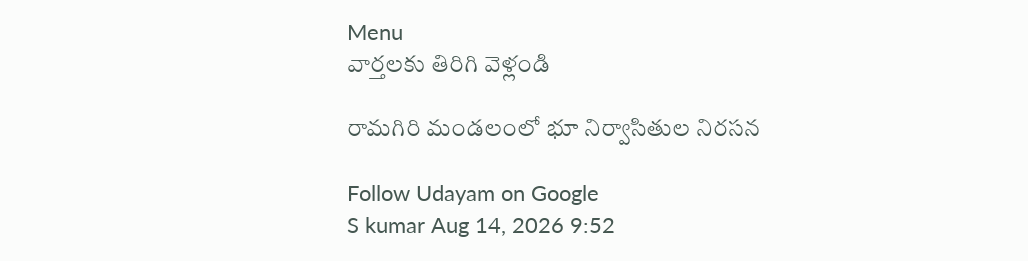Menu
వార్తలకు తిరిగి వెళ్లండి

రామగిరి మండలంలో భూ నిర్వాసితుల నిరసన

Follow Udayam on Google
S kumar Aug 14, 2026 9:52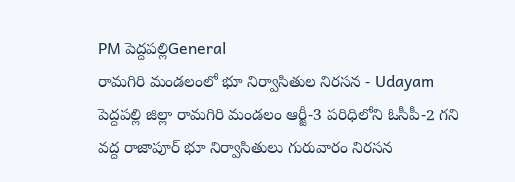PM పెద్దపల్లిGeneral
రామగిరి మండలంలో భూ నిర్వాసితుల నిరసన - Udayam
పెద్దపల్లి జిల్లా రామగిరి మండలం ఆర్జీ-3 పరిధిలోని ఓసీపీ-2 గని వద్ద రాజాపూర్ భూ నిర్వాసితులు గురువారం నిరసన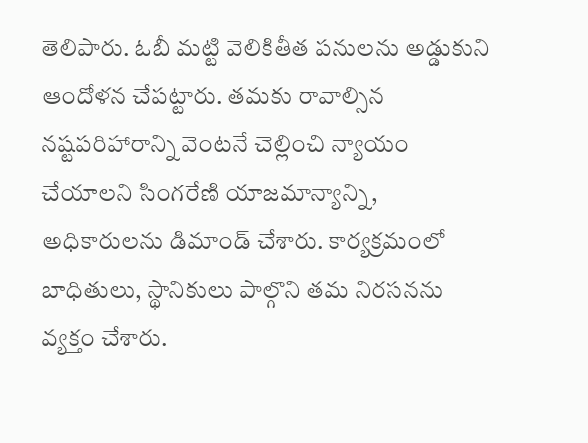తెలిపారు. ఓబీ మట్టి వెలికితీత పనులను అడ్డుకుని ఆందోళన చేపట్టారు. తమకు రావాల్సిన నష్టపరిహారాన్ని వెంటనే చెల్లించి న్యాయం చేయాలని సింగరేణి యాజమాన్యాన్ని, అధికారులను డిమాండ్ చేశారు. కార్యక్రమంలో బాధితులు, స్థానికులు పాల్గొని తమ నిరసనను వ్యక్తం చేశారు.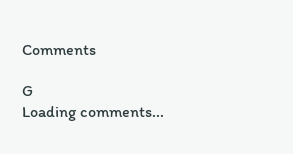Comments

G
Loading comments...